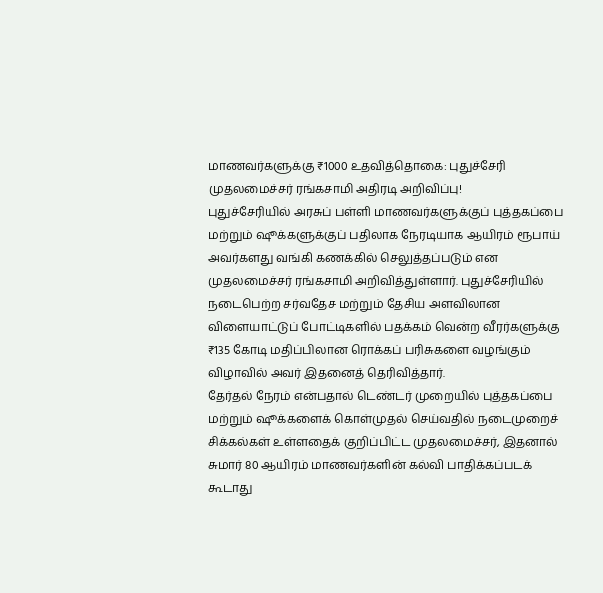மாணவர்களுக்கு ₹1000 உதவித்தொகை: புதுச்சேரி முதலமைச்சர் ரங்கசாமி அதிரடி அறிவிப்பு!
புதுச்சேரியில் அரசுப் பள்ளி மாணவர்களுக்குப் புத்தகப்பை மற்றும் ஷூக்களுக்குப் பதிலாக நேரடியாக ஆயிரம் ரூபாய் அவர்களது வங்கி கணக்கில் செலுத்தப்படும் என முதலமைச்சர் ரங்கசாமி அறிவித்துள்ளார். புதுச்சேரியில் நடைபெற்ற சர்வதேச மற்றும் தேசிய அளவிலான விளையாட்டுப் போட்டிகளில் பதக்கம் வென்ற வீரர்களுக்கு ₹135 கோடி மதிப்பிலான ரொக்கப் பரிசுகளை வழங்கும் விழாவில் அவர் இதனைத் தெரிவித்தார்.
தேர்தல் நேரம் என்பதால் டெண்டர் முறையில் புத்தகப்பை மற்றும் ஷூக்களைக் கொள்முதல் செய்வதில் நடைமுறைச் சிக்கல்கள் உள்ளதைக் குறிப்பிட்ட முதலமைச்சர், இதனால் சுமார் 80 ஆயிரம் மாணவர்களின் கல்வி பாதிக்கப்படக் கூடாது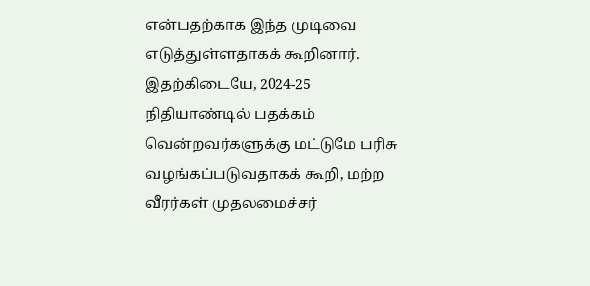என்பதற்காக இந்த முடிவை எடுத்துள்ளதாகக் கூறினார். இதற்கிடையே, 2024-25 நிதியாண்டில் பதக்கம் வென்றவர்களுக்கு மட்டுமே பரிசு வழங்கப்படுவதாகக் கூறி, மற்ற வீரர்கள் முதலமைச்சர்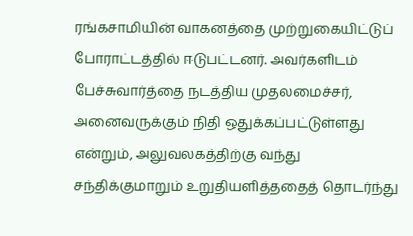ரங்கசாமியின் வாகனத்தை முற்றுகையிட்டுப் போராட்டத்தில் ஈடுபட்டனர். அவர்களிடம் பேச்சுவார்த்தை நடத்திய முதலமைச்சர், அனைவருக்கும் நிதி ஒதுக்கப்பட்டுள்ளது என்றும், அலுவலகத்திற்கு வந்து சந்திக்குமாறும் உறுதியளித்ததைத் தொடர்ந்து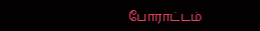போராட்டம்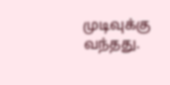முடிவுக்கு வந்தது.